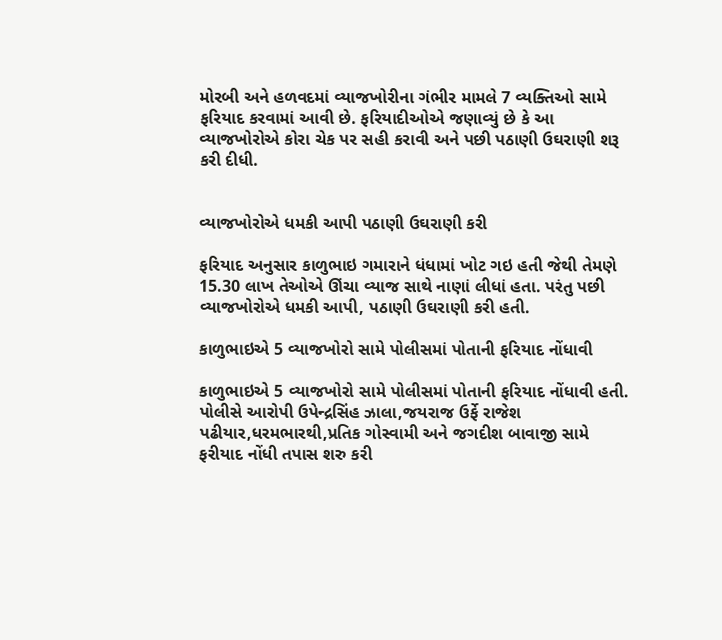મોરબી અને હળવદમાં વ્યાજખોરીના ગંભીર મામલે 7 વ્યક્તિઓ સામે ફરિયાદ કરવામાં આવી છે. ફરિયાદીઓએ જણાવ્યું છે કે આ વ્યાજખોરોએ કોરા ચેક પર સહી કરાવી અને પછી પઠાણી ઉઘરાણી શરૂ કરી દીધી.


વ્યાજખોરોએ ધમકી આપી પઠાણી ઉઘરાણી કરી

ફરિયાદ અનુસાર કાળુભાઇ ગમારાને ધંધામાં ખોટ ગઇ હતી જેથી તેમણે 15.30 લાખ તેઓએ ઊંચા વ્યાજ સાથે નાણાં લીધાં હતા. પરંતુ પછી વ્યાજખોરોએ ધમકી આપી, પઠાણી ઉઘરાણી કરી હતી.

કાળુભાઇએ 5 વ્યાજખોરો સામે પોલીસમાં પોતાની ફરિયાદ નોંધાવી

કાળુભાઇએ 5 વ્યાજખોરો સામે પોલીસમાં પોતાની ફરિયાદ નોંધાવી હતી. પોલીસે આરોપી ઉપેન્દ્રસિંહ ઝાલા,જયરાજ ઉર્ફે રાજેશ પઢીયાર,ધરમભારથી,પ્રતિક ગોસ્વામી અને જગદીશ બાવાજી સામે ફરીયાદ નોંધી તપાસ શરુ કરી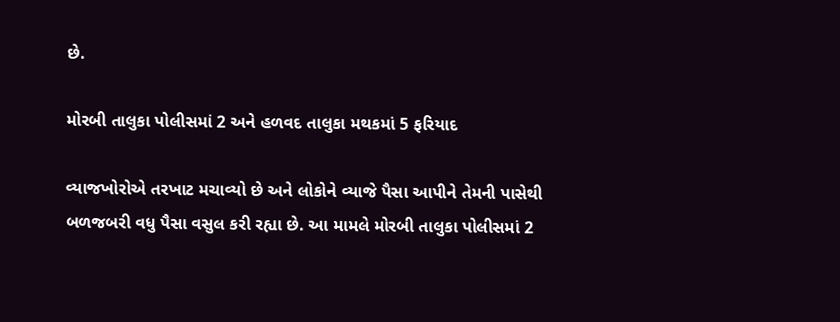છે.

મોરબી તાલુકા પોલીસમાં 2 અને હળવદ તાલુકા મથકમાં 5 ફરિયાદ

વ્યાજખોરોએ તરખાટ મચાવ્યો છે અને લોકોને વ્યાજે પૈસા આપીને તેમની પાસેથી બળજબરી વધુ પૈસા વસુલ કરી રહ્યા છે. આ મામલે મોરબી તાલુકા પોલીસમાં 2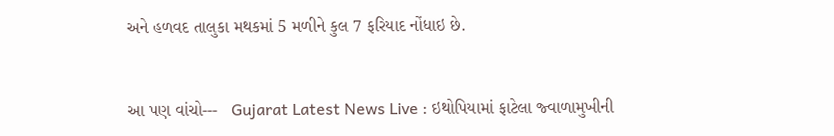અને હળવદ તાલુકા મથકમાં 5 મળીને કુલ 7 ફરિયાદ નોંધાઇ છે.


આ પણ વાંચો---   Gujarat Latest News Live : ઇથોપિયામાં ફાટેલા જ્વાળામુખીની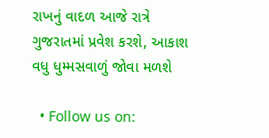રાખનું વાદળ આજે રાત્રે ગુજરાતમાં પ્રવેશ કરશે, આકાશ વધુ ધુમ્મસવાળું જોવા મળશે

  • Follow us on: